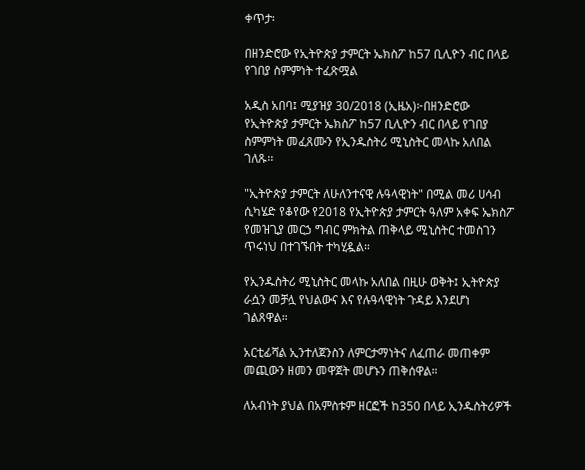ቀጥታ፡

በዘንድሮው የኢትዮጵያ ታምርት ኤክስፖ ከ57 ቢሊዮን ብር በላይ የገበያ ስምምነት ተፈጽሟል

አዲስ አበባ፤ ሚያዝያ 30/2018 (ኢዜአ)፦በዘንድሮው የኢትዮጵያ ታምርት ኤክስፖ ከ57 ቢሊዮን ብር በላይ የገበያ ስምምነት መፈጸሙን የኢንዱስትሪ ሚኒስትር መላኩ አለበል ገለጹ፡፡

"ኢትዮጵያ ታምርት ለሁለንተናዊ ሉዓላዊነት" በሚል መሪ ሀሳብ ሲካሄድ የቆየው የ2018 የኢትዮጵያ ታምርት ዓለም አቀፍ ኤክስፖ የመዝጊያ መርኃ ግብር ምክትል ጠቅላይ ሚኒስትር ተመስገን ጥሩነህ በተገኙበት ተካሂዷል።

የኢንዱስትሪ ሚኒስትር መላኩ አለበል በዚሁ ወቅት፤ ኢትዮጵያ ራሷን መቻሏ የህልውና እና የሉዓላዊነት ጉዳይ እንደሆነ ገልጸዋል።

አርቲፊሻል ኢንተለጀንስን ለምርታማነትና ለፈጠራ መጠቀም መጪውን ዘመን መዋጀት መሆኑን ጠቅሰዋል።

ለአብነት ያህል በአምስቱም ዘርፎች ከ350 በላይ ኢንዱስትሪዎች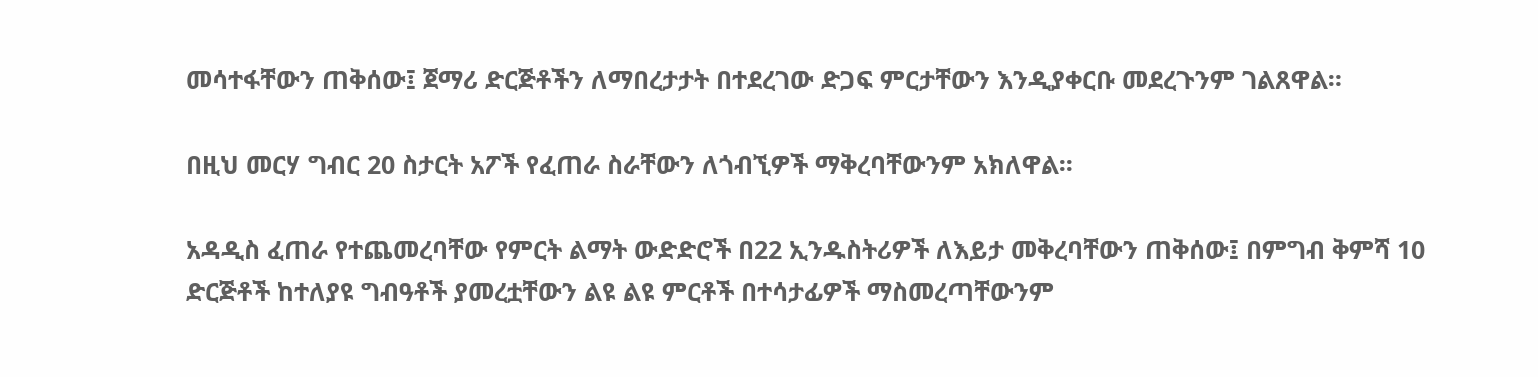መሳተፋቸውን ጠቅሰው፤ ጀማሪ ድርጅቶችን ለማበረታታት በተደረገው ድጋፍ ምርታቸውን እንዲያቀርቡ መደረጉንም ገልጸዋል።

በዚህ መርሃ ግብር 20 ስታርት አፖች የፈጠራ ስራቸውን ለጎብኚዎች ማቅረባቸውንም አክለዋል፡፡

አዳዲስ ፈጠራ የተጨመረባቸው የምርት ልማት ውድድሮች በ22 ኢንዱስትሪዎች ለእይታ መቅረባቸውን ጠቅሰው፤ በምግብ ቅምሻ 10 ድርጅቶች ከተለያዩ ግብዓቶች ያመረቷቸውን ልዩ ልዩ ምርቶች በተሳታፊዎች ማስመረጣቸውንም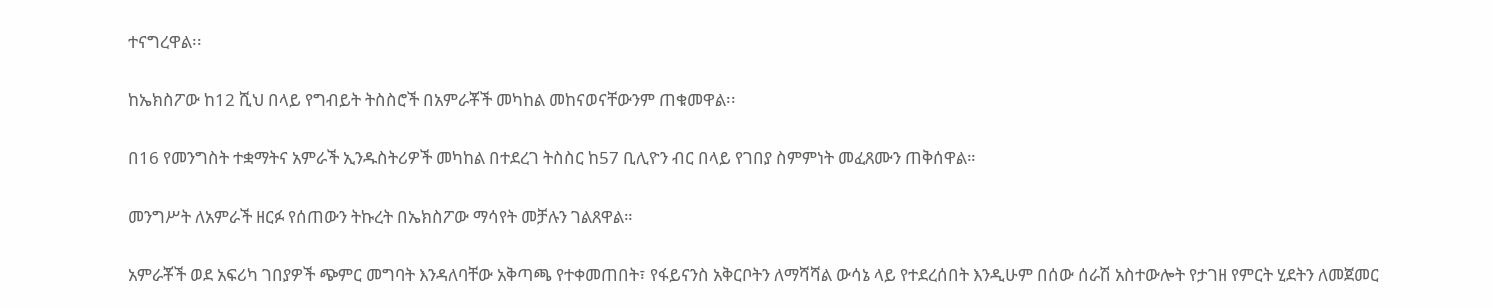ተናግረዋል፡፡

ከኤክስፖው ከ12 ሺህ በላይ የግብይት ትስስሮች በአምራቾች መካከል መከናወናቸውንም ጠቁመዋል፡፡

በ16 የመንግስት ተቋማትና አምራች ኢንዱስትሪዎች መካከል በተደረገ ትስስር ከ57 ቢሊዮን ብር በላይ የገበያ ስምምነት መፈጸሙን ጠቅሰዋል።

መንግሥት ለአምራች ዘርፉ የሰጠውን ትኩረት በኤክስፖው ማሳየት መቻሉን ገልጸዋል።

አምራቾች ወደ አፍሪካ ገበያዎች ጭምር መግባት እንዳለባቸው አቅጣጫ የተቀመጠበት፣ የፋይናንስ አቅርቦትን ለማሻሻል ውሳኔ ላይ የተደረሰበት እንዲሁም በሰው ሰራሽ አስተውሎት የታገዘ የምርት ሂደትን ለመጀመር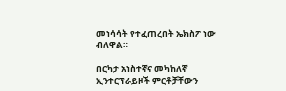መነሳሳት የተፈጠረበት ኤክስፖ ነው ብለዋል።

በርካታ አነስተኛና መካከለኛ ኢንተርፕራይዞች ምርቶቻቸውን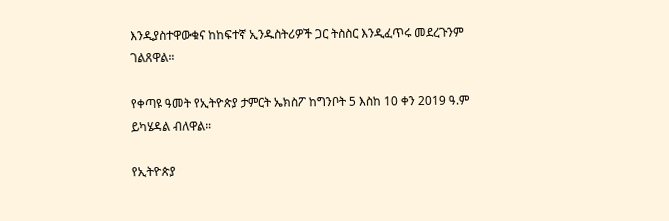እንዲያስተዋውቁና ከከፍተኛ ኢንዱስትሪዎች ጋር ትስስር እንዲፈጥሩ መደረጉንም ገልጸዋል።

የቀጣዩ ዓመት የኢትዮጵያ ታምርት ኤክስፖ ከግንቦት 5 እስከ 10 ቀን 2019 ዓ.ም ይካሄዳል ብለዋል።

የኢትዮጵያ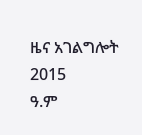ዜና አገልግሎት
2015
ዓ.ም